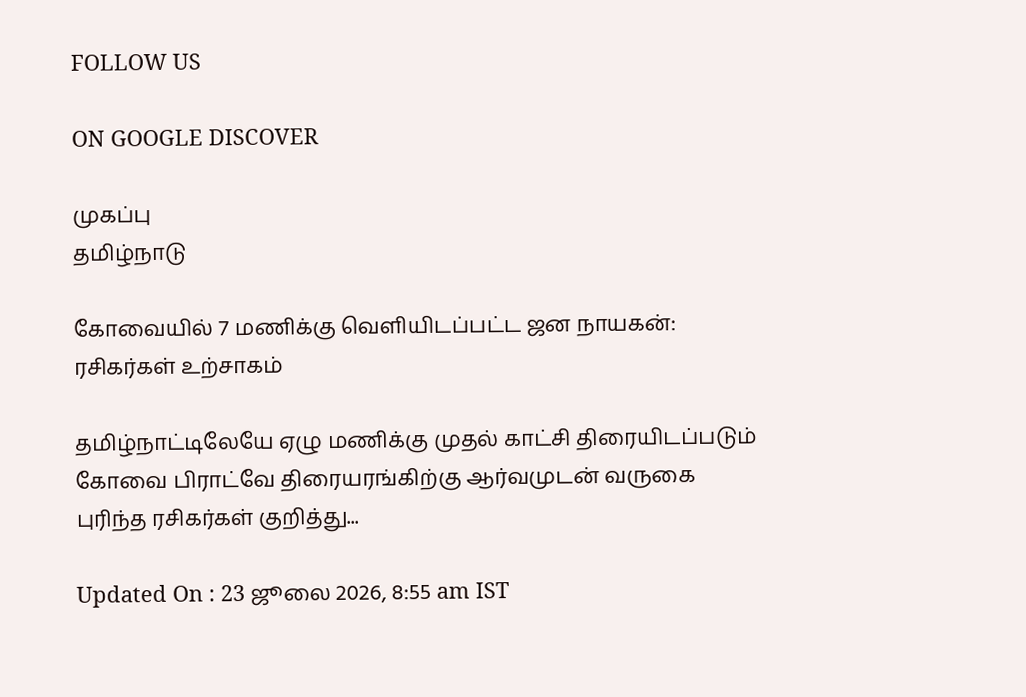FOLLOW US

ON GOOGLE DISCOVER

முகப்பு
தமிழ்நாடு

கோவையில் 7 மணிக்கு வெளியிடப்பட்ட ஜன நாயகன்: ரசிகர்கள் உற்சாகம்

தமிழ்நாட்டிலேயே ஏழு மணிக்கு முதல் காட்சி திரையிடப்படும் கோவை பிராட்வே திரையரங்கிற்கு ஆர்வமுடன் வருகை புரிந்த ரசிகர்கள் குறித்து...

Updated On : 23 ஜூலை 2026, 8:55 am IST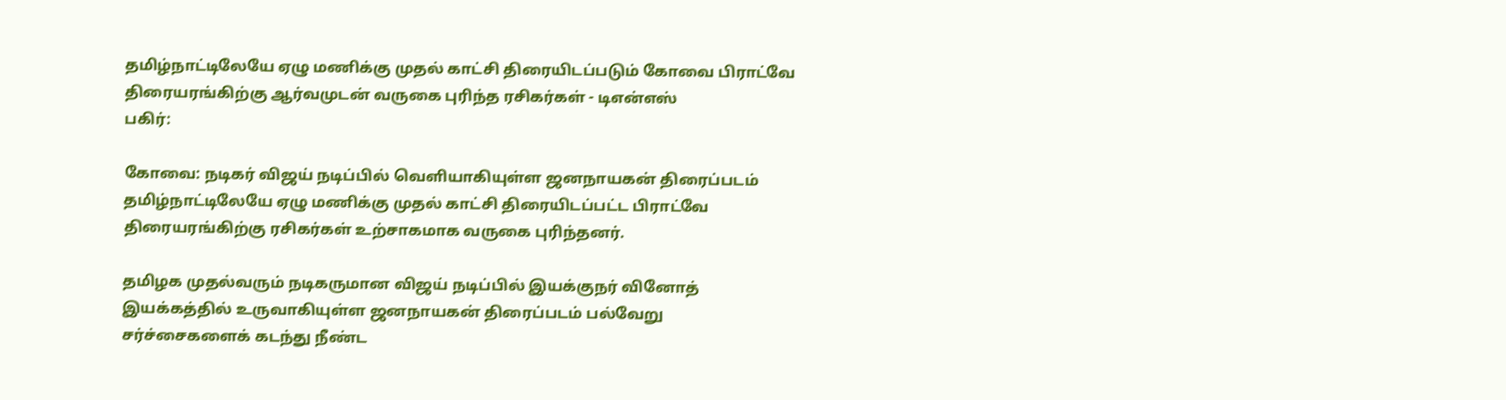தமிழ்நாட்டிலேயே ஏழு மணிக்கு முதல் காட்சி திரையிடப்படும் கோவை பிராட்வே திரையரங்கிற்கு ஆர்வமுடன் வருகை புரிந்த ரசிகர்கள் - டிஎன்எஸ்
பகிர்:

கோவை: நடிகர் விஜய் நடிப்பில் வெளியாகியுள்ள ஜனநாயகன் திரைப்படம் தமிழ்நாட்டிலேயே ஏழு மணிக்கு முதல் காட்சி திரையிடப்பட்ட பிராட்வே திரையரங்கிற்கு ரசிகர்கள் உற்சாகமாக வருகை புரிந்தனர்.

தமிழக முதல்வரும் நடிகருமான விஜய் நடிப்பில் இயக்குநர் வினோத் இயக்கத்தில் உருவாகியுள்ள ஜனநாயகன் திரைப்படம் பல்வேறு சர்ச்சைகளைக் கடந்து நீண்ட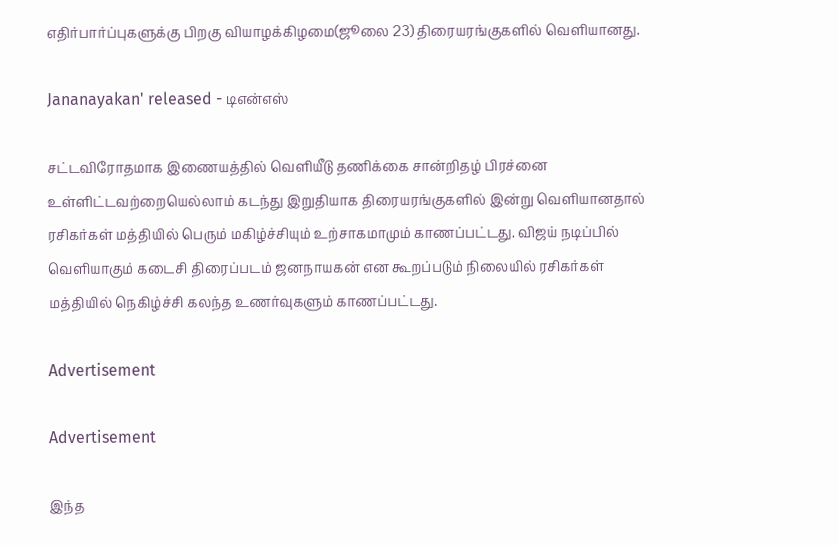எதிர்பார்ப்புகளுக்கு பிறகு வியாழக்கிழமை(ஜூலை 23) திரையரங்குகளில் வெளியானது.

Jananayakan' released - டிஎன்எஸ்

சட்டவிரோதமாக இணையத்தில் வெளியீடு தணிக்கை சான்றிதழ் பிரச்னை உள்ளிட்டவற்றையெல்லாம் கடந்து இறுதியாக திரையரங்குகளில் இன்று வெளியானதால் ரசிகர்கள் மத்தியில் பெரும் மகிழ்ச்சியும் உற்சாகமாமும் காணப்பட்டது. விஜய் நடிப்பில் வெளியாகும் கடைசி திரைப்படம் ஜனநாயகன் என கூறப்படும் நிலையில் ரசிகர்கள் மத்தியில் நெகிழ்ச்சி கலந்த உணர்வுகளும் காணப்பட்டது.

Advertisement

Advertisement

இந்த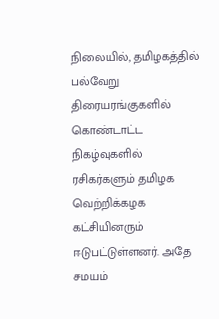நிலையில், தமிழகத்தில் பல்வேறு திரையரங்குகளில் கொண்டாட்ட நிகழ்வுகளில் ரசிகர்களும் தமிழக வெற்றிக்கழக கட்சியினரும் ஈடுபட்டுள்ளனர். அதே சமயம்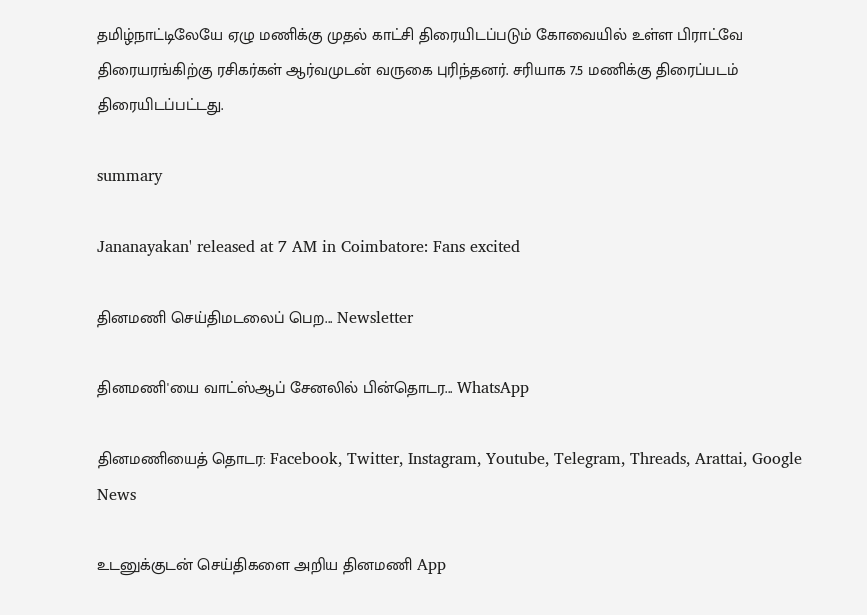தமிழ்நாட்டிலேயே ஏழு மணிக்கு முதல் காட்சி திரையிடப்படும் கோவையில் உள்ள பிராட்வே திரையரங்கிற்கு ரசிகர்கள் ஆர்வமுடன் வருகை புரிந்தனர். சரியாக 7.5 மணிக்கு திரைப்படம் திரையிடப்பட்டது.

summary

Jananayakan' released at 7 AM in Coimbatore: Fans excited

தினமணி செய்திமடலைப் பெற... Newsletter

தினமணி'யை வாட்ஸ்ஆப் சேனலில் பின்தொடர... WhatsApp

தினமணியைத் தொடர: Facebook, Twitter, Instagram, Youtube, Telegram, Threads, Arattai, Google News

உடனுக்குடன் செய்திகளை அறிய தினமணி App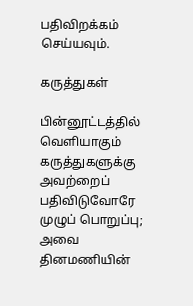பதிவிறக்கம் செய்யவும்.

கருத்துகள்

பின்னூட்டத்தில் வெளியாகும் கருத்துகளுக்கு அவற்றைப் பதிவிடுவோரே முழுப் பொறுப்பு; அவை தினமணியின்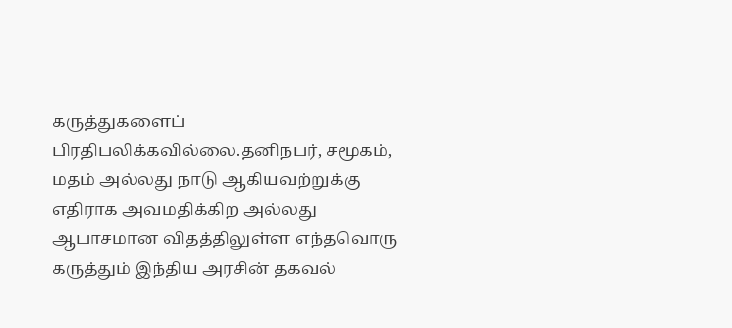கருத்துகளைப் பிரதிபலிக்கவில்லை.தனிநபர், சமூகம், மதம் அல்லது நாடு ஆகியவற்றுக்கு எதிராக அவமதிக்கிற அல்லது ஆபாசமான விதத்திலுள்ள எந்தவொரு கருத்தும் இந்திய அரசின் தகவல்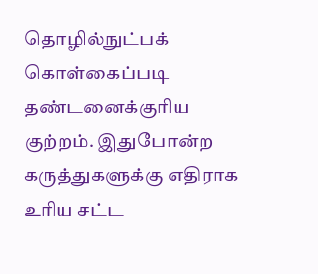தொழில்நுட்பக் கொள்கைப்படி தண்டனைக்குரிய குற்றம். இதுபோன்ற கருத்துகளுக்கு எதிராக உரிய சட்ட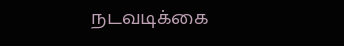நடவடிக்கை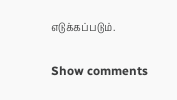எடுக்கப்படும்.

Show comments